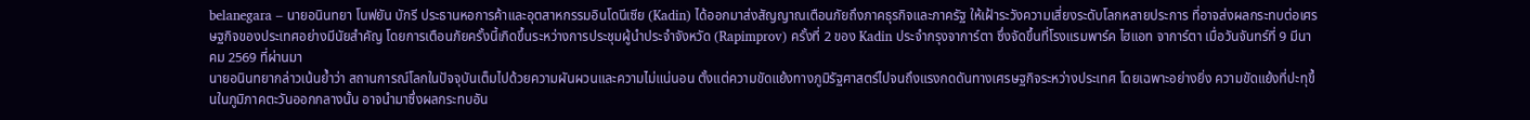belanegara – นายอนินทยา โนฟยัน บักรี ประธานหอการค้าและอุตสาหกรรมอินโดนีเซีย (Kadin) ได้ออกมาส่งสัญญาณเตือนภัยถึงภาคธุรกิจและภาครัฐ ให้เฝ้าระวังความเสี่ยงระดับโลกหลายประการ ที่อาจส่งผลกระทบต่อเศรษฐกิจของประเทศอย่างมีนัยสำคัญ โดยการเตือนภัยครั้งนี้เกิดขึ้นระหว่างการประชุมผู้นำประจำจังหวัด (Rapimprov) ครั้งที่ 2 ของ Kadin ประจำกรุงจาการ์ตา ซึ่งจัดขึ้นที่โรงแรมพาร์ค ไฮแอท จาการ์ตา เมื่อวันจันทร์ที่ 9 มีนาคม 2569 ที่ผ่านมา
นายอนินทยากล่าวเน้นย้ำว่า สถานการณ์โลกในปัจจุบันเต็มไปด้วยความผันผวนและความไม่แน่นอน ตั้งแต่ความขัดแย้งทางภูมิรัฐศาสตร์ไปจนถึงแรงกดดันทางเศรษฐกิจระหว่างประเทศ โดยเฉพาะอย่างยิ่ง ความขัดแย้งที่ปะทุขึ้นในภูมิภาคตะวันออกกลางนั้น อาจนำมาซึ่งผลกระทบอัน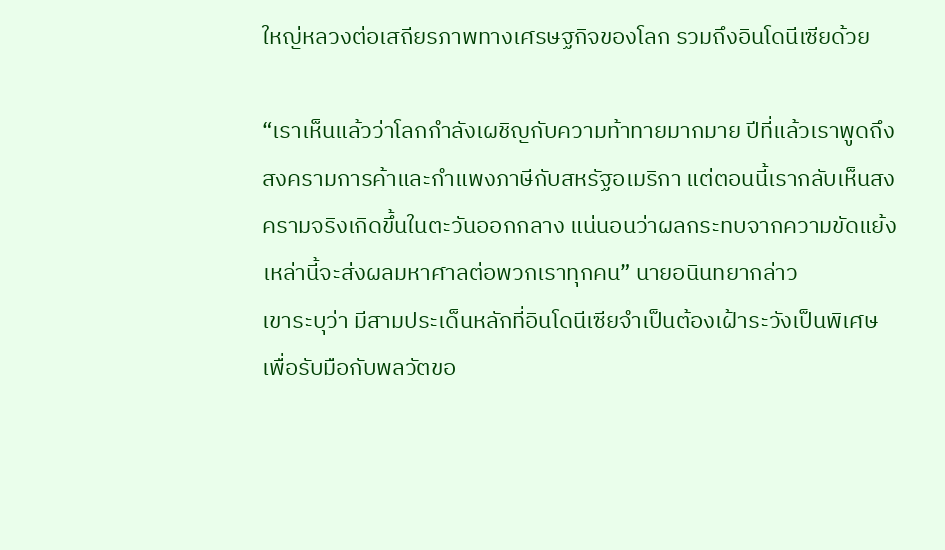ใหญ่หลวงต่อเสถียรภาพทางเศรษฐกิจของโลก รวมถึงอินโดนีเซียด้วย

“เราเห็นแล้วว่าโลกกำลังเผชิญกับความท้าทายมากมาย ปีที่แล้วเราพูดถึงสงครามการค้าและกำแพงภาษีกับสหรัฐอเมริกา แต่ตอนนี้เรากลับเห็นสงครามจริงเกิดขึ้นในตะวันออกกลาง แน่นอนว่าผลกระทบจากความขัดแย้งเหล่านี้จะส่งผลมหาศาลต่อพวกเราทุกคน” นายอนินทยากล่าว
เขาระบุว่า มีสามประเด็นหลักที่อินโดนีเซียจำเป็นต้องเฝ้าระวังเป็นพิเศษ เพื่อรับมือกับพลวัตขอ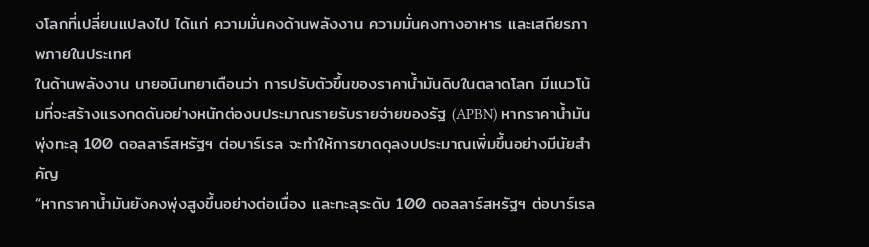งโลกที่เปลี่ยนแปลงไป ได้แก่ ความมั่นคงด้านพลังงาน ความมั่นคงทางอาหาร และเสถียรภาพภายในประเทศ
ในด้านพลังงาน นายอนินทยาเตือนว่า การปรับตัวขึ้นของราคาน้ำมันดิบในตลาดโลก มีแนวโน้มที่จะสร้างแรงกดดันอย่างหนักต่องบประมาณรายรับรายจ่ายของรัฐ (APBN) หากราคาน้ำมันพุ่งทะลุ 100 ดอลลาร์สหรัฐฯ ต่อบาร์เรล จะทำให้การขาดดุลงบประมาณเพิ่มขึ้นอย่างมีนัยสำคัญ
“หากราคาน้ำมันยังคงพุ่งสูงขึ้นอย่างต่อเนื่อง และทะลุระดับ 100 ดอลลาร์สหรัฐฯ ต่อบาร์เรล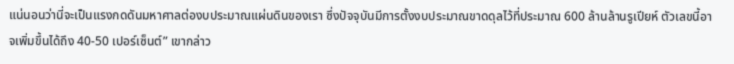แน่นอนว่านี่จะเป็นแรงกดดันมหาศาลต่องบประมาณแผ่นดินของเรา ซึ่งปัจจุบันมีการตั้งงบประมาณขาดดุลไว้ที่ประมาณ 600 ล้านล้านรูเปียห์ ตัวเลขนี้อาจเพิ่มขึ้นได้ถึง 40-50 เปอร์เซ็นต์” เขากล่าว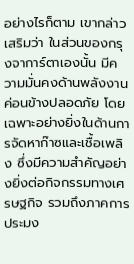อย่างไรก็ตาม เขากล่าวเสริมว่า ในส่วนของกรุงจาการ์ตาเองนั้น มีความมั่นคงด้านพลังงานค่อนข้างปลอดภัย โดยเฉพาะอย่างยิ่งในด้านการจัดหาก๊าซและเชื้อเพลิง ซึ่งมีความสำคัญอย่างยิ่งต่อกิจกรรมทางเศรษฐกิจ รวมถึงภาคการประมง